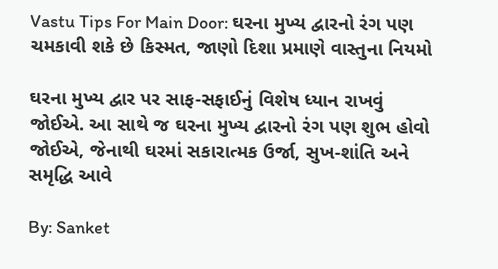Vastu Tips For Main Door: ઘરના મુખ્ય દ્વારનો રંગ પણ ચમકાવી શકે છે કિસ્મત, જાણો દિશા પ્રમાણે વાસ્તુના નિયમો

ઘરના મુખ્ય દ્વાર પર સાફ-સફાઈનું વિશેષ ધ્યાન રાખવું જોઈએ. આ સાથે જ ઘરના મુખ્ય દ્વારનો રંગ પણ શુભ હોવો જોઈએ, જેનાથી ઘરમાં સકારાત્મક ઉર્જા, સુખ-શાંતિ અને સમૃદ્ધિ આવે

By: Sanket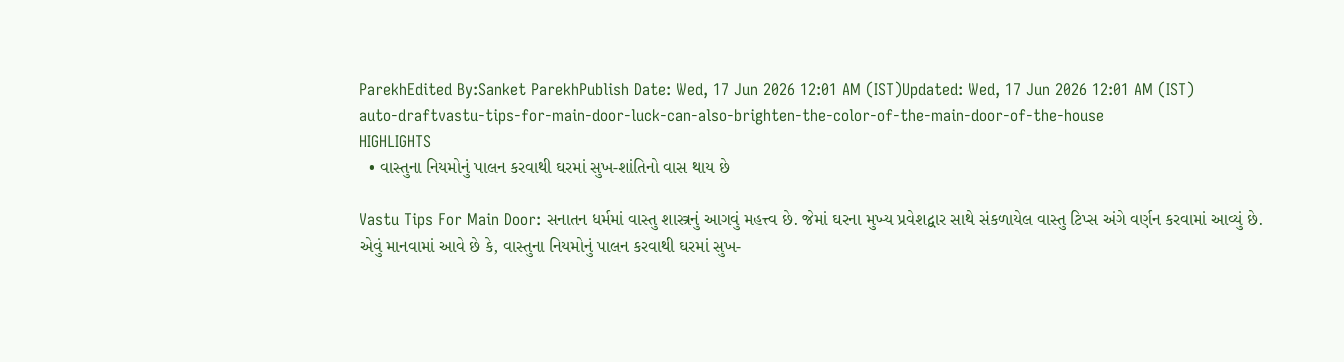ParekhEdited By:Sanket ParekhPublish Date: Wed, 17 Jun 2026 12:01 AM (IST)Updated: Wed, 17 Jun 2026 12:01 AM (IST)
auto-draftvastu-tips-for-main-door-luck-can-also-brighten-the-color-of-the-main-door-of-the-house
HIGHLIGHTS
  • વાસ્તુના નિયમોનું પાલન કરવાથી ઘરમાં સુખ-શાંતિનો વાસ થાય છે

Vastu Tips For Main Door: સનાતન ધર્મમાં વાસ્તુ શાસ્ત્રનું આગવું મહત્ત્વ છે. જેમાં ઘરના મુખ્ય પ્રવેશદ્વાર સાથે સંકળાયેલ વાસ્તુ ટિપ્સ અંગે વર્ણન કરવામાં આવ્યું છે. એવું માનવામાં આવે છે કે, વાસ્તુના નિયમોનું પાલન કરવાથી ઘરમાં સુખ-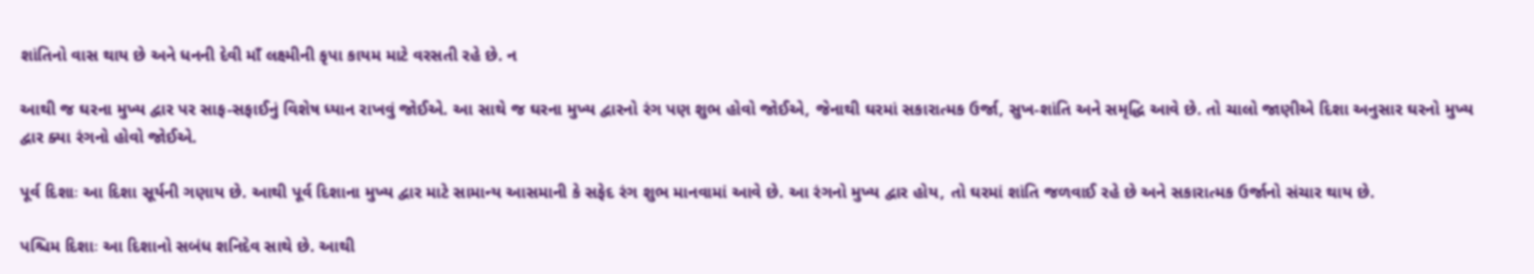શાંતિનો વાસ થાય છે અને ધનની દેવી માઁ લક્ષ્મીની કૃપા કાયમ માટે વરસતી રહે છે. ન

આથી જ ઘરના મુખ્ય દ્વાર પર સાફ-સફાઈનું વિશેષ ધ્યાન રાખવું જોઈએ. આ સાથે જ ઘરના મુખ્ય દ્વારનો રંગ પણ શુભ હોવો જોઈએ, જેનાથી ઘરમાં સકારાત્મક ઉર્જા, સુખ-શાંતિ અને સમૃદ્ધિ આવે છે. તો ચાલો જાણીએ દિશા અનુસાર ઘરનો મુખ્ય દ્વાર ક્યા રંગનો હોવો જોઈએ.

પૂર્વ દિશાઃ આ દિશા સૂર્યની ગણાય છે. આથી પૂર્વ દિશાના મુખ્ય દ્વાર માટે સામાન્ય આસમાની કે સફેદ રંગ શુભ માનવામાં આવે છે. આ રંગનો મુખ્ય દ્વાર હોય, તો ઘરમાં શાંતિ જળવાઈ રહે છે અને સકારાત્મક ઉર્જાનો સંચાર થાય છે.

પશ્ચિમ દિશાઃ આ દિશાનો સબંધ શનિદેવ સાથે છે. આથી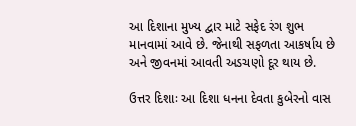આ દિશાના મુખ્ય દ્વાર માટે સફેદ રંગ શુભ માનવામાં આવે છે. જેનાથી સફળતા આકર્ષાય છે અને જીવનમાં આવતી અડચણો દૂર થાય છે.

ઉત્તર દિશાઃ આ દિશા ધનના દેવતા કુબેરનો વાસ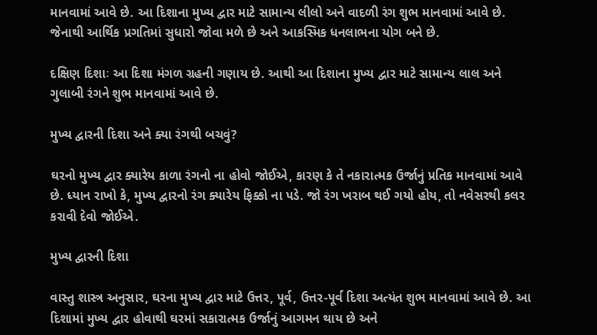માનવામાં આવે છે. આ દિશાના મુખ્ય દ્વાર માટે સામાન્ય લીલો અને વાદળી રંગ શુભ માનવામાં આવે છે. જેનાથી આર્થિક પ્રગતિમાં સુધારો જોવા મળે છે અને આકસ્મિક ધનલાભના યોગ બને છે.

દક્ષિણ દિશાઃ આ દિશા મંગળ ગ્રહની ગણાય છે. આથી આ દિશાના મુખ્ય દ્વાર માટે સામાન્ય લાલ અને ગુલાબી રંગને શુભ માનવામાં આવે છે.

મુખ્ય દ્વારની દિશા અને ક્યા રંગથી બચવું?

ઘરનો મુખ્ય દ્વાર ક્યારેય કાળા રંગનો ના હોવો જોઈએ, કારણ કે તે નકારાત્મક ઉર્જાનું પ્રતિક માનવામાં આવે છે. ધ્યાન રાખો કે, મુખ્ય દ્વારનો રંગ ક્યારેય ફિક્કો ના પડે. જો રંગ ખરાબ થઈ ગયો હોય, તો નવેસરથી કલર કરાવી દેવો જોઈએ.

મુખ્ય દ્વારની દિશા

વાસ્તુ શાસ્ત્ર અનુસાર, ઘરના મુખ્ય દ્વાર માટે ઉત્તર, પૂર્વ, ઉત્તર-પૂર્વ દિશા અત્યંત શુભ માનવામાં આવે છે. આ દિશામાં મુખ્ય દ્વાર હોવાથી ઘરમાં સકારાત્મક ઉર્જાનું આગમન થાય છે અને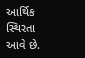આર્થિક સ્થિરતા આવે છે.